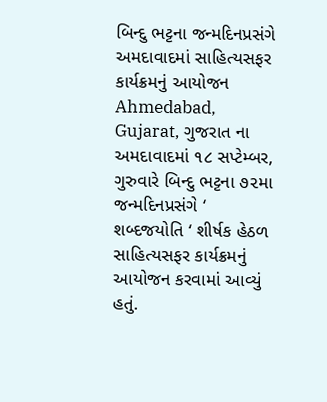બિન્દુ ભટ્ટના જન્મદિનપ્રસંગે અમદાવાદમાં સાહિત્યસફર કાર્યક્રમનું આયોજન
Ahmedabad, Gujarat, ગુજરાત ના અમદાવાદમાં ૧૮ સપ્ટેમ્બર, ગુરુવારે બિન્દુ ભટ્ટના ૭૨મા જન્મદિનપ્રસંગે ‘ શબ્દજયોતિ ‘ શીર્ષક હેઠળ સાહિત્યસફર કાર્યક્રમનું આયોજન કરવામાં આવ્યું હતું.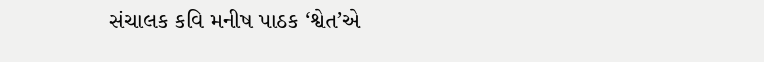સંચાલક કવિ મનીષ પાઠક ‘શ્વેત’એ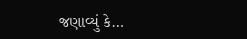જણાવ્યું કે…